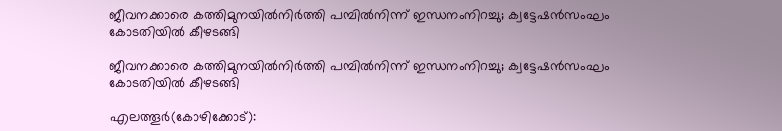ജീവനക്കാരെ കത്തിമുനയില്‍നിര്‍ത്തി പമ്പില്‍നിന്ന് ഇന്ധനംനിറച്ചു; ക്വട്ടേഷന്‍സംഘം കോടതിയില്‍ കീഴടങ്ങി

ജീവനക്കാരെ കത്തിമുനയില്‍നിര്‍ത്തി പമ്പില്‍നിന്ന് ഇന്ധനംനിറച്ചു; ക്വട്ടേഷന്‍സംഘം കോടതിയില്‍ കീഴടങ്ങി

എലത്തൂര്‍(കോഴിക്കോട്):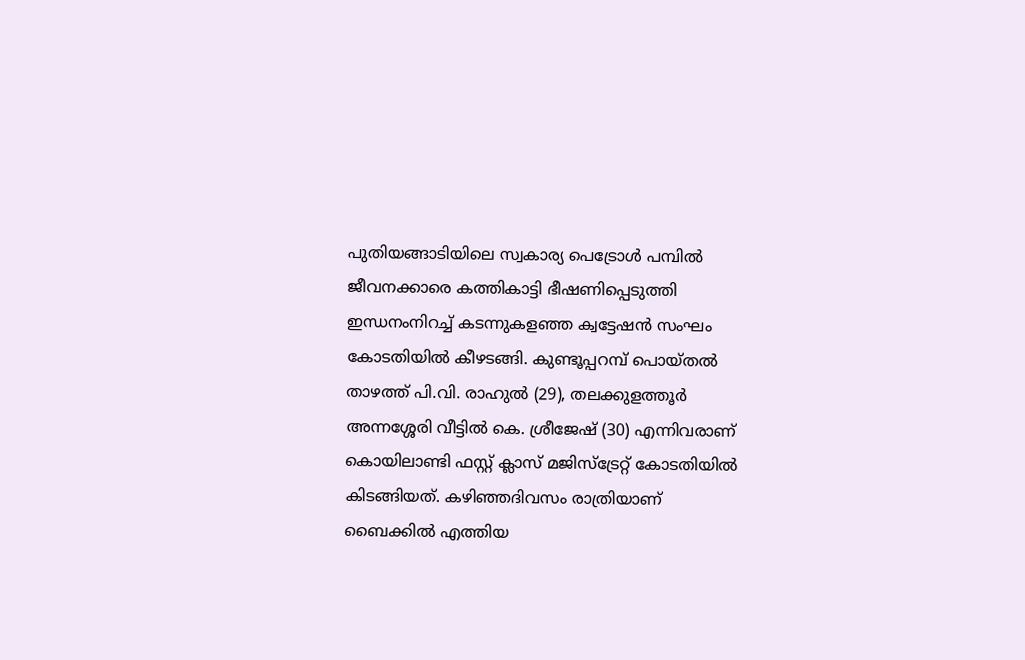പുതിയങ്ങാടിയിലെ സ്വകാര്യ പെട്രോള്‍ പമ്പില്‍ ജീവനക്കാരെ കത്തികാട്ടി ഭീഷണിപ്പെടുത്തി ഇന്ധനംനിറച്ച് കടന്നുകളഞ്ഞ ക്വട്ടേഷന്‍ സംഘം കോടതിയില്‍ കീഴടങ്ങി. കുണ്ടൂപ്പറമ്പ് പൊയ്തല്‍ താഴത്ത് പി.വി. രാഹുല്‍ (29), തലക്കുളത്തൂര്‍ അന്നശ്ശേരി വീട്ടില്‍ കെ. ശ്രീജേഷ് (30) എന്നിവരാണ് കൊയിലാണ്ടി ഫസ്റ്റ് ക്ലാസ് മജിസ്‌ട്രേറ്റ് കോടതിയില്‍ കിടങ്ങിയത്. കഴിഞ്ഞദിവസം രാത്രിയാണ് ബൈക്കില്‍ എത്തിയ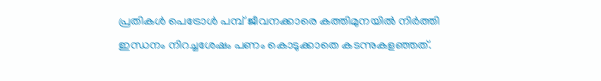പ്രതികള്‍ പെട്രോള്‍ പമ്പ് ജീവനക്കാരെ കത്തിമുനയില്‍ നിര്‍ത്തി ഇന്ധനം നിറച്ചശേഷം പണം കൊടുക്കാതെ കടന്നുകളഞ്ഞത്.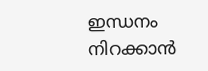ഇന്ധനം നിറക്കാന്‍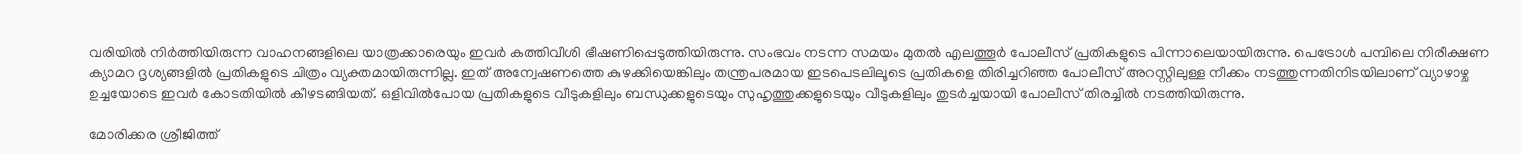വരിയില്‍ നിര്‍ത്തിയിരുന്ന വാഹനങ്ങളിലെ യാത്രക്കാരെയും ഇവര്‍ കത്തിവീശി ഭീഷണിപ്പെടുത്തിയിരുന്നു. സംഭവം നടന്ന സമയം മുതല്‍ എലത്തൂര്‍ പോലീസ് പ്രതികളുടെ പിന്നാലെയായിരുന്നു. പെട്രോള്‍ പമ്പിലെ നിരീക്ഷണ ക്യാമറ ദൃശ്യങ്ങളില്‍ പ്രതികളുടെ ചിത്രം വ്യക്തമായിരുന്നില്ല. ഇത് അന്വേഷണത്തെ കുഴക്കിയെങ്കിലും തന്ത്രപരമായ ഇടപെടലിലൂടെ പ്രതികളെ തിരിച്ചറിഞ്ഞ പോലീസ് അറസ്റ്റിലുള്ള നീക്കം നടത്തുന്നതിനിടയിലാണ് വ്യാഴാഴ്ച ഉച്ചയോടെ ഇവര്‍ കോടതിയില്‍ കീഴടങ്ങിയത്. ഒളിവില്‍പോയ പ്രതികളുടെ വീടുകളിലും ബന്ധുക്കളുടെയും സുഹൃത്തുക്കളുടെയും വീടുകളിലും തുടര്‍ച്ചയായി പോലീസ് തിരച്ചില്‍ നടത്തിയിരുന്നു.

മോരിക്കര ശ്രീജിത്ത്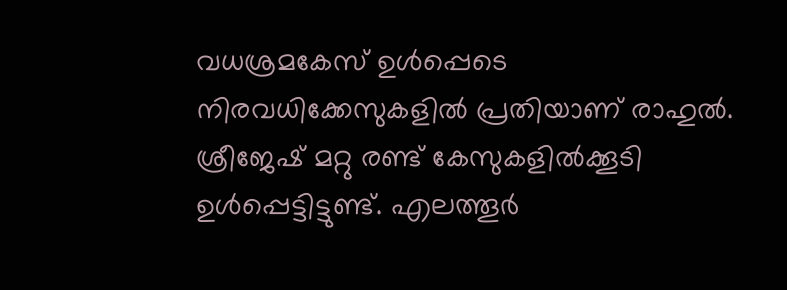വധശ്രമകേസ് ഉള്‍പ്പെടെ നിരവധിക്കേസുകളില്‍ പ്രതിയാണ് രാഹുല്‍. ശ്രീജേഷ് മറ്റു രണ്ട് കേസുകളില്‍ക്കൂടി ഉള്‍പ്പെട്ടിട്ടുണ്ട്. എലത്തൂര്‍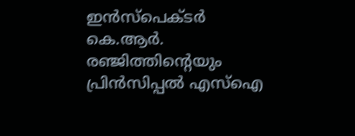ഇന്‍സ്‌പെക്ടര്‍ കെ.ആര്‍. രഞ്ജിത്തിന്റെയും പ്രിന്‍സിപ്പല്‍ എസ്‌ഐ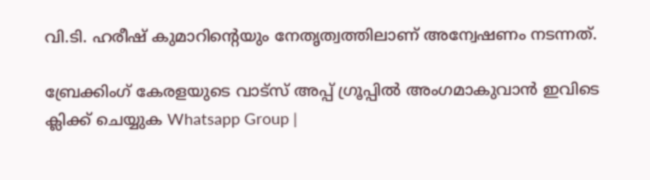വി.ടി. ഹരീഷ് കുമാറിന്റെയും നേതൃത്വത്തിലാണ് അന്വേഷണം നടന്നത്.

ബ്രേക്കിംഗ് കേരളയുടെ വാട്സ് അപ്പ് ഗ്രൂപ്പിൽ അംഗമാകുവാൻ ഇവിടെ ക്ലിക്ക് ചെയ്യുക Whatsapp Group |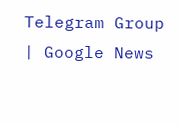Telegram Group | Google News